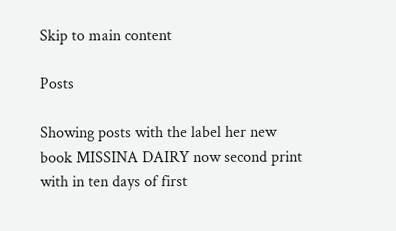Skip to main content

Posts

Showing posts with the label her new book MISSINA DAIRY now second print with in ten days of first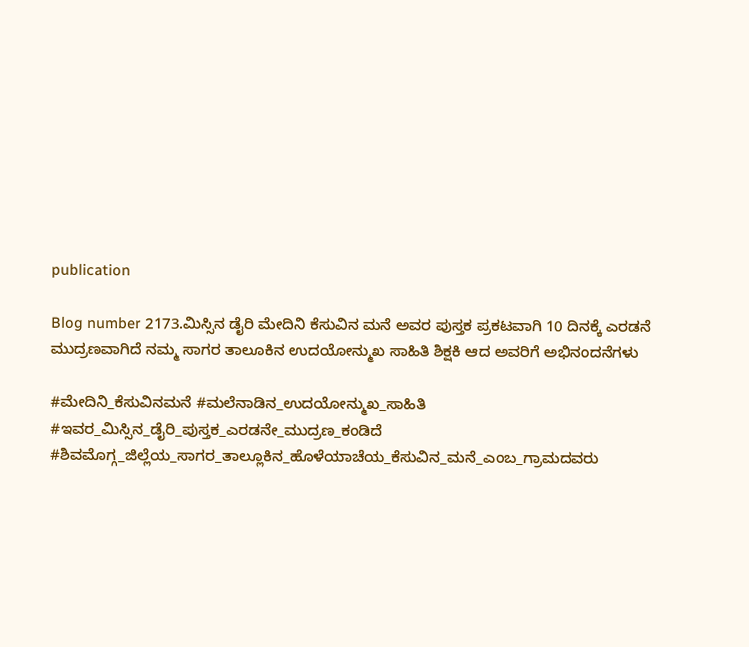publication

Blog number 2173.ಮಿಸ್ಸಿನ ಡೈರಿ ಮೇದಿನಿ ಕೆಸುವಿನ ಮನೆ ಅವರ ಪುಸ್ತಕ ಪ್ರಕಟವಾಗಿ 10 ದಿನಕ್ಕೆ ಎರಡನೆ ಮುದ್ರಣವಾಗಿದೆ ನಮ್ಮ ಸಾಗರ ತಾಲೂಕಿನ ಉದಯೋನ್ಮುಖ ಸಾಹಿತಿ ಶಿಕ್ಷಕಿ ಆದ ಅವರಿಗೆ ಅಭಿನಂದನೆಗಳು

#ಮೇದಿನಿ_ಕೆಸುವಿನಮನೆ #ಮಲೆನಾಡಿನ_ಉದಯೋನ್ಮುಖ_ಸಾಹಿತಿ #ಇವರ_ಮಿಸ್ಸಿನ_ಡೈರಿ_ಪುಸ್ತಕ_ಎರಡನೇ_ಮುದ್ರಣ_ಕಂಡಿದೆ #ಶಿವಮೊಗ್ಗ_ಜಿಲ್ಲೆಯ_ಸಾಗರ_ತಾಲ್ಲೂಕಿನ_ಹೊಳೆಯಾಚೆಯ_ಕೆಸುವಿನ_ಮನೆ_ಎಂಬ_ಗ್ರಾಮದವರು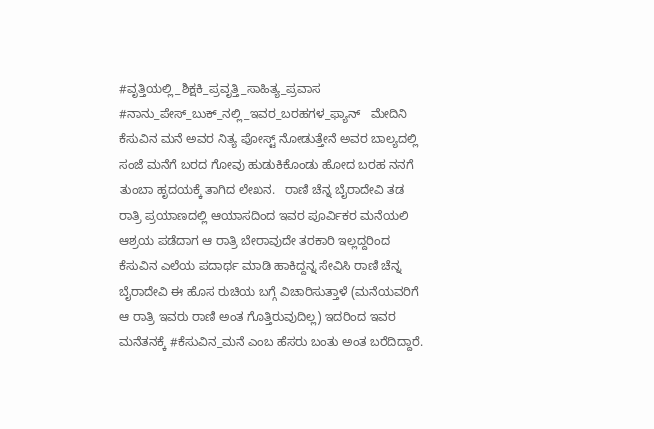#ವೃತ್ತಿಯಲ್ಲಿ_ಶಿಕ್ಷಕಿ_ಪ್ರವೃತ್ತಿ_ಸಾಹಿತ್ಯ_ಪ್ರವಾಸ #ನಾನು_ಪೇಸ್_ಬುಕ್_ನಲ್ಲಿ_ಇವರ_ಬರಹಗಳ_ಫ್ಯಾನ್   ಮೇದಿನಿ ಕೆಸುವಿನ ಮನೆ ಅವರ ನಿತ್ಯ ಪೋಸ್ಟ್ ನೋಡುತ್ತೇನೆ ಅವರ ಬಾಲ್ಯದಲ್ಲಿ ಸಂಜೆ ಮನೆಗೆ ಬರದ ಗೋವು ಹುಡುಕಿಕೊಂಡು ಹೋದ ಬರಹ ನನಗೆ ತುಂಬಾ ಹೃದಯಕ್ಕೆ ತಾಗಿದ ಲೇಖನ.   ರಾಣಿ ಚೆನ್ನ ಬೈರಾದೇವಿ ತಡ ರಾತ್ರಿ ಪ್ರಯಾಣದಲ್ಲಿ ಆಯಾಸದಿಂದ ಇವರ ಪೂರ್ವಿಕರ ಮನೆಯಲಿ ಆಶ್ರಯ ಪಡೆದಾಗ ಆ ರಾತ್ರಿ ಬೇರಾವುದೇ ತರಕಾರಿ ಇಲ್ಲದ್ದರಿಂದ ಕೆಸುವಿನ ಎಲೆಯ ಪದಾರ್ಥ ಮಾಡಿ ಹಾಕಿದ್ದನ್ನ ಸೇವಿಸಿ ರಾಣಿ ಚೆನ್ನ ಬೈರಾದೇವಿ ಈ ಹೊಸ ರುಚಿಯ ಬಗ್ಗೆ ವಿಚಾರಿಸುತ್ತಾಳೆ (ಮನೆಯವರಿಗೆ ಆ ರಾತ್ರಿ ಇವರು ರಾಣಿ ಅಂತ ಗೊತ್ತಿರುವುದಿಲ್ಲ) ಇದರಿಂದ ಇವರ ಮನೆತನಕ್ಕೆ #ಕೆಸುವಿನ_ಮನೆ ಎಂಬ ಹೆಸರು ಬಂತು ಅಂತ ಬರೆದಿದ್ದಾರೆ.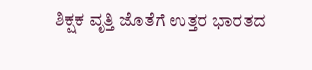ಶಿಕ್ಷಕ ವೃತ್ತಿ ಜೊತೆಗೆ ಉತ್ತರ ಭಾರತದ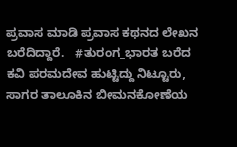ಪ್ರವಾಸ ಮಾಡಿ ಪ್ರವಾಸ ಕಥನದ ಲೇಖನ ಬರೆದಿದ್ದಾರೆ.   #ತುರಂಗ_ಭಾರತ ಬರೆದ ಕವಿ ಪರಮದೇವ ಹುಟ್ಟಿದ್ದು ನಿಟ್ಟೂರು, ಸಾಗರ ತಾಲೂಕಿನ ಬೀಮನಕೋಣೆಯ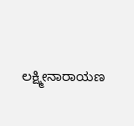ಲಕ್ಷ್ಮೀನಾರಾಯಣ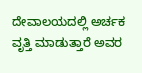ದೇವಾಲಯದಲ್ಲಿ ಅರ್ಚಕ ವೃತ್ತಿ ಮಾಡುತ್ತಾರೆ ಅವರ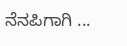ನೆನಪಿಗಾಗಿ ...